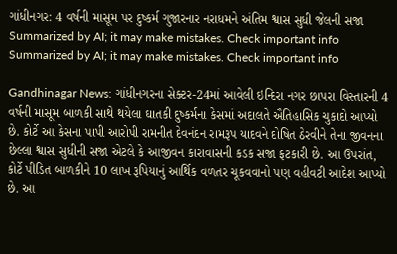ગાંધીનગર: 4 વર્ષની માસૂમ પર દુષ્કર્મ ગુજારનાર નરાધમને અંતિમ શ્વાસ સુધી જેલની સજા
Summarized by AI; it may make mistakes. Check important info
Summarized by AI; it may make mistakes. Check important info

Gandhinagar News: ગાંધીનગરના સેક્ટર-24માં આવેલી ઇન્દિરા નગર છાપરા વિસ્તારની 4 વર્ષની માસૂમ બાળકી સાથે થયેલા ઘાતકી દુષ્કર્મના કેસમાં અદાલતે ઐતિહાસિક ચુકાદો આપ્યો છે. કોર્ટે આ કેસના પાપી આરોપી રામનીત દેવનંદન રામરૂપ યાદવને દોષિત ઠેરવીને તેના જીવનના છેલ્લા શ્વાસ સુધીની સજા એટલે કે આજીવન કારાવાસની કડક સજા ફટકારી છે. આ ઉપરાંત, કોર્ટે પીડિત બાળકીને 10 લાખ રૂપિયાનું આર્થિક વળતર ચૂકવવાનો પણ વહીવટી આદેશ આપ્યો છે. આ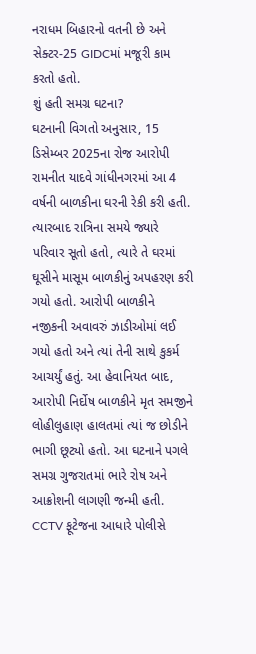નરાધમ બિહારનો વતની છે અને સેક્ટર-25 GIDCમાં મજૂરી કામ કરતો હતો.
શું હતી સમગ્ર ઘટના?
ઘટનાની વિગતો અનુસાર, 15 ડિસેમ્બર 2025ના રોજ આરોપી રામનીત યાદવે ગાંધીનગરમાં આ 4 વર્ષની બાળકીના ઘરની રેકી કરી હતી. ત્યારબાદ રાત્રિના સમયે જ્યારે પરિવાર સૂતો હતો, ત્યારે તે ઘરમાં ઘૂસીને માસૂમ બાળકીનું અપહરણ કરી ગયો હતો. આરોપી બાળકીને નજીકની અવાવરું ઝાડીઓમાં લઈ ગયો હતો અને ત્યાં તેની સાથે કુકર્મ આચર્યું હતું. આ હેવાનિયત બાદ, આરોપી નિર્દોષ બાળકીને મૃત સમજીને લોહીલુહાણ હાલતમાં ત્યાં જ છોડીને ભાગી છૂટ્યો હતો. આ ઘટનાને પગલે સમગ્ર ગુજરાતમાં ભારે રોષ અને આક્રોશની લાગણી જન્મી હતી.
CCTV ફૂટેજના આધારે પોલીસે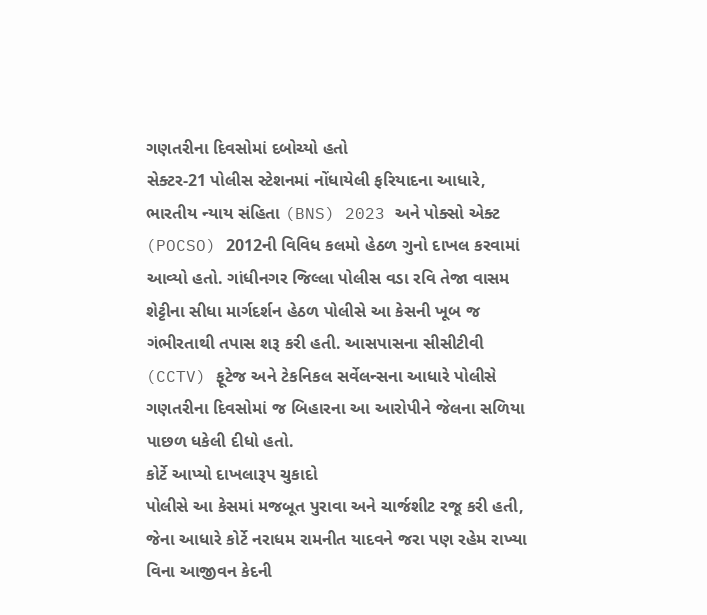ગણતરીના દિવસોમાં દબોચ્યો હતો
સેક્ટર-21 પોલીસ સ્ટેશનમાં નોંધાયેલી ફરિયાદના આધારે, ભારતીય ન્યાય સંહિતા (BNS) 2023 અને પોક્સો એક્ટ (POCSO) 2012ની વિવિધ કલમો હેઠળ ગુનો દાખલ કરવામાં આવ્યો હતો. ગાંધીનગર જિલ્લા પોલીસ વડા રવિ તેજા વાસમ શેટ્ટીના સીધા માર્ગદર્શન હેઠળ પોલીસે આ કેસની ખૂબ જ ગંભીરતાથી તપાસ શરૂ કરી હતી. આસપાસના સીસીટીવી (CCTV) ફૂટેજ અને ટેકનિકલ સર્વેલન્સના આધારે પોલીસે ગણતરીના દિવસોમાં જ બિહારના આ આરોપીને જેલના સળિયા પાછળ ધકેલી દીધો હતો.
કોર્ટે આપ્યો દાખલારૂપ ચુકાદો
પોલીસે આ કેસમાં મજબૂત પુરાવા અને ચાર્જશીટ રજૂ કરી હતી, જેના આધારે કોર્ટે નરાધમ રામનીત યાદવને જરા પણ રહેમ રાખ્યા વિના આજીવન કેદની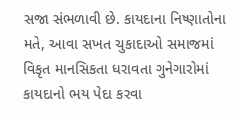સજા સંભળાવી છે. કાયદાના નિષ્ણાતોના મતે, આવા સખત ચુકાદાઓ સમાજમાં વિકૃત માનસિકતા ધરાવતા ગુનેગારોમાં કાયદાનો ભય પેદા કરવા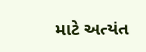માટે અત્યંત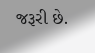જરૂરી છે.